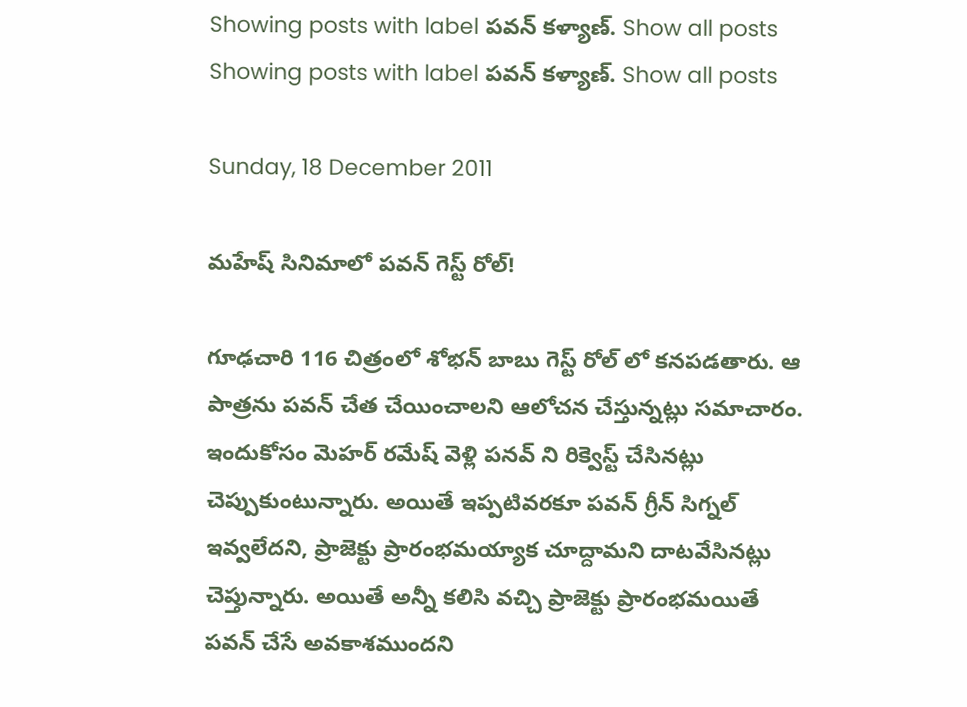Showing posts with label పవన్ కళ్యాణ్. Show all posts
Showing posts with label పవన్ కళ్యాణ్. Show all posts

Sunday, 18 December 2011

మహేష్ సినిమాలో పవన్ గెస్ట్ రోల్!

గూఢచారి 116 చిత్రంలో శోభన్ బాబు గెస్ట్ రోల్ లో కనపడతారు. ఆ పాత్రను పవన్ చేత చేయించాలని ఆలోచన చేస్తున్నట్లు సమాచారం. ఇందుకోసం మెహర్ రమేష్ వెళ్లి పనవ్ ని రిక్వెస్ట్ చేసినట్లు చెప్పుకుంటున్నారు. అయితే ఇప్పటివరకూ పవన్ గ్రీన్ సిగ్నల్ ఇవ్వలేదని, ప్రాజెక్టు ప్రారంభమయ్యాక చూద్దామని దాటవేసినట్లు చెప్తున్నారు. అయితే అన్నీ కలిసి వచ్చి ప్రాజెక్టు ప్రారంభమయితే పవన్ చేసే అవకాశముందని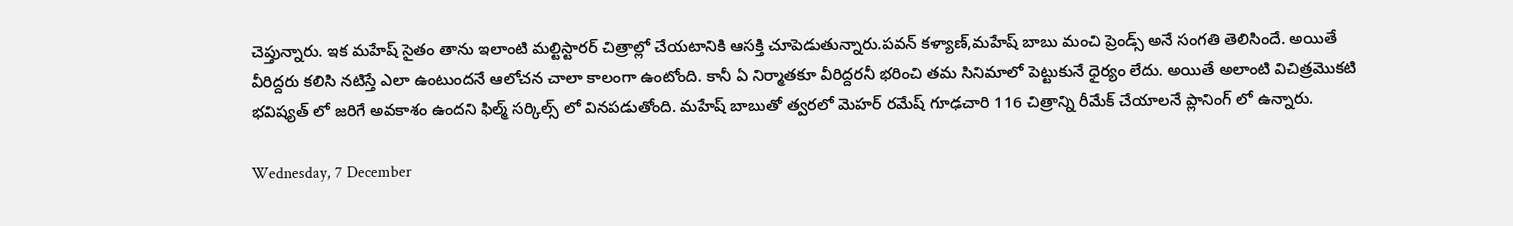చెప్తున్నారు. ఇక మహేష్ సైతం తాను ఇలాంటి మల్టిస్టారర్ చిత్రాల్లో చేయటానికి ఆసక్తి చూపెడుతున్నారు.పవన్ కళ్యాణ్,మహేష్ బాబు మంచి ప్రెండ్స్ అనే సంగతి తెలిసిందే. అయితే వీరిద్దరు కలిసి నటిస్తే ఎలా ఉంటుందనే ఆలోచన చాలా కాలంగా ఉంటోంది. కానీ ఏ నిర్మాతకూ వీరిద్దరనీ భరించి తమ సినిమాలో పెట్టుకునే ధైర్యం లేదు. అయితే అలాంటి విచిత్రమొకటి భవిష్యత్ లో జరిగే అవకాశం ఉందని ఫిల్మ్ సర్కిల్స్ లో వినపడుతోంది. మహేష్ బాబుతో త్వరలో మెహర్ రమేష్ గూఢచారి 116 చిత్రాన్ని రీమేక్ చేయాలనే ప్లానింగ్ లో ఉన్నారు.

Wednesday, 7 December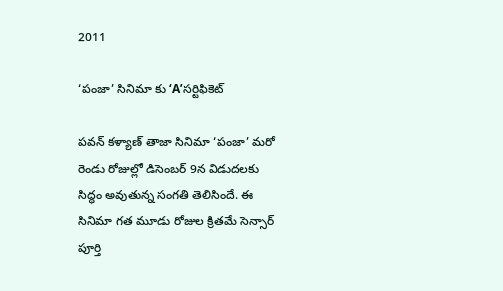2011

‘పంజా’ సినిమా కు ‘A’సర్టిఫికెట్

పవన్ కళ్యాణ్ తాజా సినిమా ‘పంజా’ మరో రెండు రోజుల్లో డిసెంబర్ 9న విడుదలకు సిద్ధం అవుతున్న సంగతి తెలిసిందే. ఈ సినిమా గత మూడు రోజుల క్రితమే సెన్సార్ పూర్తి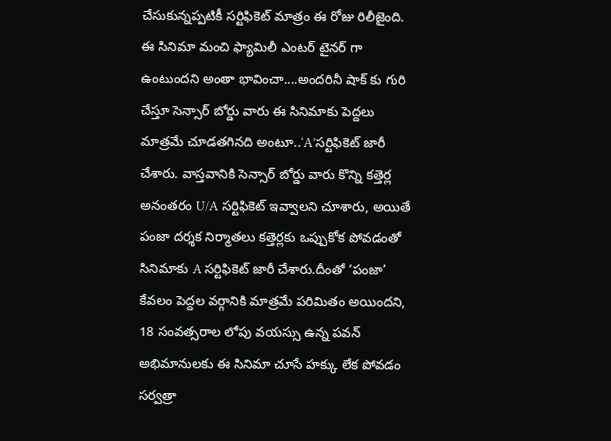చేసుకున్నప్పటికీ సర్టిఫికెట్ మాత్రం ఈ రోజు రిలీజైంది. ఈ సినిమా మంచి ఫ్యామిలీ ఎంటర్ టైనర్ గా ఉంటుందని అంతా భావించా....అందరినీ షాక్ కు గురి చేస్తూ సెన్సార్ బోర్డు వారు ఈ సినిమాకు పెద్దలు మాత్రమే చూడతగినది అంటూ..‘A’సర్టిఫికెట్ జారీ చేశారు. వాస్తవానికి సెన్సార్ బోర్డు వారు కొన్ని కత్తెర్ల అనంతరం U/A సర్టిఫికెట్ ఇవ్వాలని చూశారు, అయితే పంజా దర్శక నిర్మాతలు కత్తెర్లకు ఒప్పుకోక పోవడంతో సినిమాకు A సర్టిఫికెట్ జారీ చేశారు.దీంతో ‘పంజా’ కేవలం పెద్దల వర్గానికి మాత్రమే పరిమితం అయిందని, 18 సంవత్సరాల లోపు వయస్సు ఉన్న పవన్ అభిమానులకు ఈ సినిమా చూసే హక్కు లేక పోవడం సర్వత్రా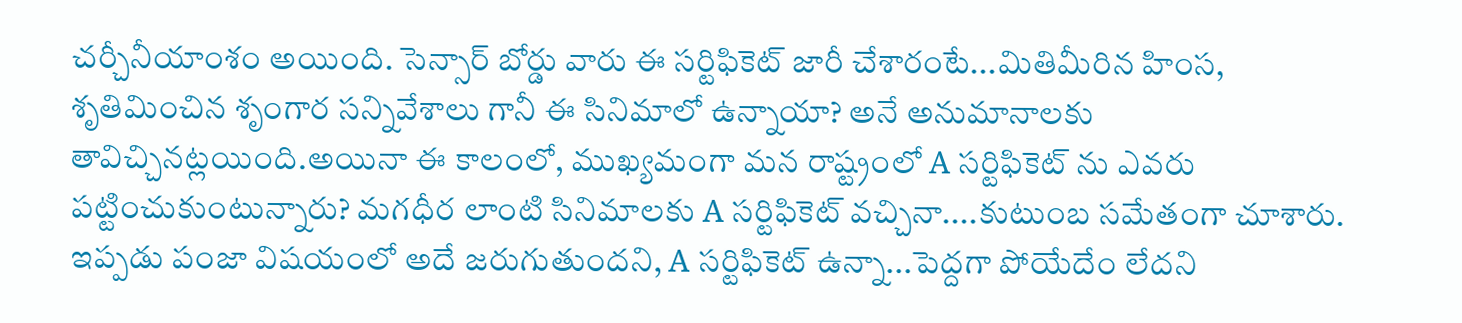చర్చీనీయాంశం అయింది. సెన్సార్ బోర్డు వారు ఈ సర్టిఫికెట్ జారీ చేశారంటే...మితిమీరిన హింస, శృతిమించిన శృంగార సన్నివేశాలు గానీ ఈ సినిమాలో ఉన్నాయా? అనే అనుమానాలకు తావిచ్చినట్లయింది.అయినా ఈ కాలంలో, ముఖ్యమంగా మన రాష్ట్రంలో A సర్టిఫికెట్ ను ఎవరు పట్టించుకుంటున్నారు? మగధీర లాంటి సినిమాలకు A సర్టిఫికెట్ వచ్చినా....కుటుంబ సమేతంగా చూశారు. ఇప్పడు పంజా విషయంలో అదే జరుగుతుందని, A సర్టిఫికెట్ ఉన్నా...పెద్దగా పోయేదేం లేదని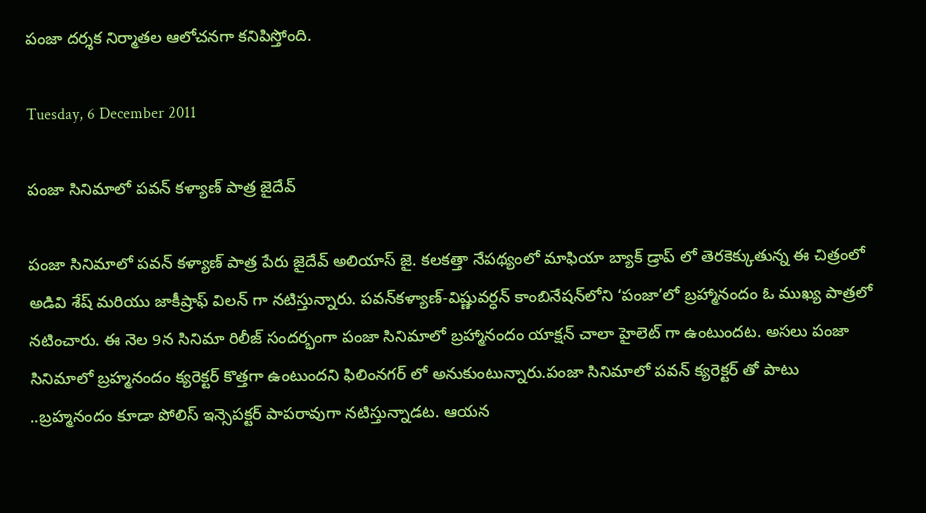పంజా దర్శక నిర్మాతల ఆలోచనగా కనిపిస్తోంది.

Tuesday, 6 December 2011

పంజా సినిమాలో పవన్ కళ్యాణ్ పాత్ర జైదేవ్

పంజా సినిమాలో పవన్ కళ్యాణ్ పాత్ర పేరు జైదేవ్ అలియాస్ జై. కలకత్తా నేపథ్యంలో మాఫియా బ్యాక్ డ్రాప్ లో తెరకెక్కుతున్న ఈ చిత్రంలో అడివి శేష్ మరియు జాకీష్రాఫ్ విలన్ గా నటిస్తున్నారు. పవన్‌కళ్యాణ్‌-విష్ణువర్ధన్‌ కాంబినేషన్‌లోని ‘పంజా’లో బ్రహ్మానందం ఓ ముఖ్య పాత్రలో నటించారు. ఈ నెల 9న సినిమా రిలీజ్‌ సందర్భంగా పంజా సినిమాలో బ్రహ్మానందం యాక్షన్ చాలా హైలెట్ గా ఉంటుందట. అసలు పంజా సినిమాలో బ్రహ్మనందం క్యరెక్టర్ కొత్తగా ఉంటుందని ఫిలింనగర్ లో అనుకుంటున్నారు.పంజా సినిమాలో పవన్ క్యరెక్టర్ తో పాటు ..బ్రహ్మనందం కూడా పోలిస్ ఇన్సెపక్టర్ పాపరావుగా నటిస్తున్నాడట. ఆయన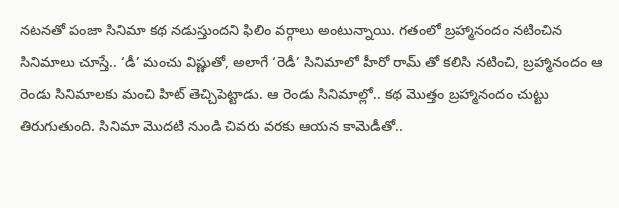నటనతో పంజా సినిమా కథ నడుస్తుందని ఫిలిం వర్గాలు అంటున్నాయి. గతంలో బ్రహ్మానందం నటించిన సినిమాలు చూస్తే.. ‘డీ’ మంచు విష్ణుతో, అలాగే ‘రెడీ’ సినిమాలో హీరో రామ్ తో కలిసి నటించి, బ్రహ్మానందం ఆ రెండు సినిమాలకు మంచి హిట్ తెచ్చిపెట్టాడు. ఆ రెండు సినిమాల్లో.. కథ మొత్తం బ్రహ్మానందం చుట్టు తిరుగుతుంది. సినిమా మొదటి నుండి చివరు వరకు ఆయన కామెడీతో..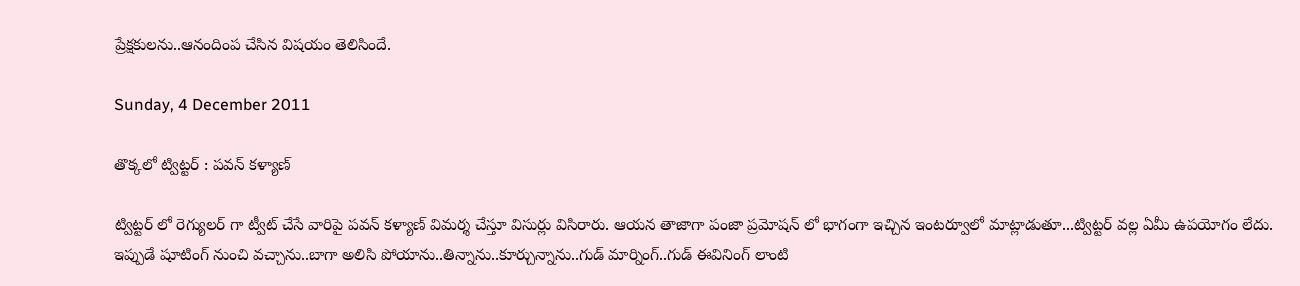ప్రేక్షకులను..ఆనందింప చేసిన విషయం తెలిసిందే.

Sunday, 4 December 2011

తొక్కలో ట్విట్టర్ : పవన్ కళ్యాణ్

ట్విట్టర్ లో రెగ్యులర్ గా ట్వీట్ చేసే వారిపై పవన్ కళ్యాణ్ విమర్శ చేస్తూ విసుర్లు విసిరారు. ఆయన తాజాగా పంజా ప్రమోషన్ లో భాగంగా ఇచ్చిన ఇంటర్వూలో మాట్లాడుతూ...ట్విట్టర్ వల్ల ఏమీ ఉపయోగం లేదు. ఇప్పుడే షూటింగ్ నుంచి వచ్చాను..బాగా అలిసి పోయాను..తిన్నాను..కూర్చున్నాను..గుడ్ మార్నింగ్..గుడ్ ఈవినింగ్ లాంటి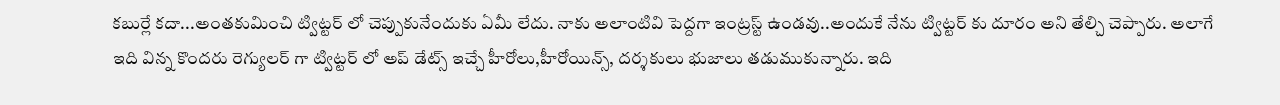కబుర్లే కదా...అంతకుమించి ట్విట్టర్ లో చెప్పుకునేందుకు ఏమీ లేదు. నాకు అలాంటివి పెద్దగా ఇంట్రస్ట్ ఉండవు..అందుకే నేను ట్విట్టర్ కు దూరం అని తేల్చి చెప్పారు. అలాగే ఇది విన్న కొందరు రెగ్యులర్ గా ట్విట్టర్ లో అప్ డేట్స్ ఇచ్చే హీరోలు,హీరోయిన్స్, దర్శకులు భుజాలు తడుముకున్నారు. ఇది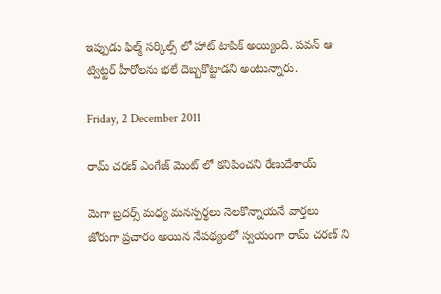ఇప్పుడు ఫిల్మ్ సర్కిల్స్ లో హాట్ టాపిక్ అయ్యింది. పవన్ ఆ ట్విట్టర్ హీరోలను భలే దెబ్బకొట్టాడని అంటున్నారు.

Friday, 2 December 2011

రామ్ చరణ్ ఎంగేజ్ మెంట్ లో కనిపించని రేణుదేశాయ్

మెగా బ్రదర్స్ మధ్య మనస్పర్థలు నెలకొన్నాయనే వార్తలు జోరుగా ప్రచారం అయిన నేపథ్యంలో స్వయంగా రామ్ చరణ్ ని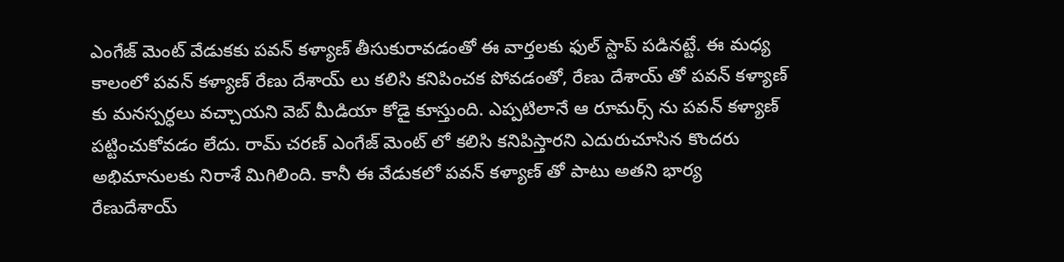ఎంగేజ్ మెంట్ వేడుకకు పవన్ కళ్యాణ్ తీసుకురావడంతో ఈ వార్తలకు ఫుల్ స్టాప్ పడినట్టే. ఈ మధ్య కాలంలో పవన్ కళ్యాణ్ రేణు దేశాయ్ లు కలిసి కనిపించక పోవడంతో, రేణు దేశాయ్ తో పవన్ కళ్యాణ్ కు మనస్పర్ధలు వచ్చాయని వెబ్ మీడియా కోడై కూస్తుంది. ఎప్పటిలానే ఆ రూమర్స్ ను పవన్ కళ్యాణ్ పట్టించుకోవడం లేదు. రామ్ చరణ్ ఎంగేజ్ మెంట్ లో కలిసి కనిపిస్తారని ఎదురుచూసిన కొందరు అభిమానులకు నిరాశే మిగిలింది. కానీ ఈ వేడుకలో పవన్ కళ్యాణ్ తో పాటు అతని భార్య రేణుదేశాయ్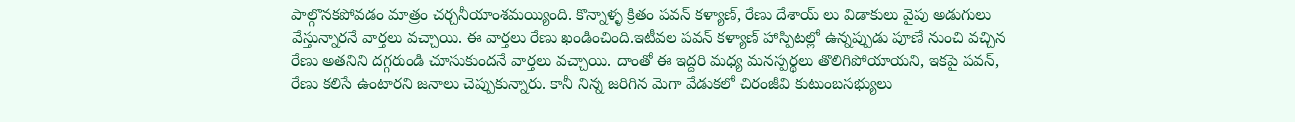పాల్గొనకపోవడం మాత్రం చర్చనీయాంశమయ్యింది. కొన్నాళ్ళ క్రితం పవన్ కళ్యాణ్, రేణు దేశాయ్ లు విడాకులు వైపు అడుగులు వేస్తున్నారనే వార్తలు వచ్చాయి. ఈ వార్తలు రేణు ఖండించింది.ఇటీవల పవన్ కళ్యాణ్ హాస్పిటల్లో ఉన్నప్పుడు పూణే నుంచి వచ్చిన రేణు అతనిని దగ్గరుండి చూసుకుందనే వార్తలు వచ్చాయి. దాంతో ఈ ఇద్దరి మధ్య మనస్పర్థలు తొలిగిపోయాయని, ఇకపై పవన్, రేణు కలిసే ఉంటారని జనాలు చెప్పుకున్నారు. కానీ నిన్న జరిగిన మెగా వేడుకలో చిరంజీవి కుటుంబసభ్యులు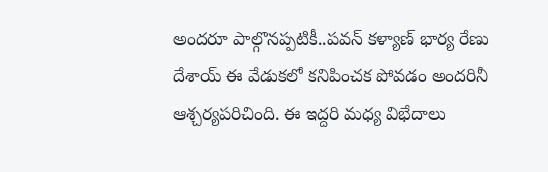అందరూ పాల్గొనప్పటికీ..పవన్ కళ్యాణ్ భార్య రేణు దేశాయ్ ఈ వేడుకలో కనిపించక పోవడం అందరినీ ఆశ్చర్యపరిచింది. ఈ ఇద్దరి మధ్య విభేదాలు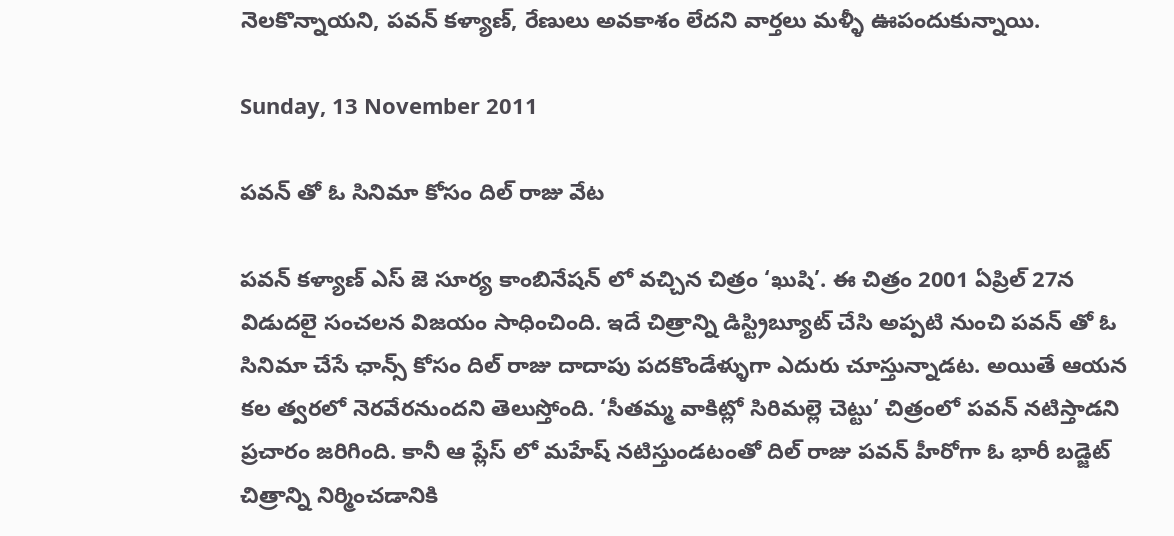నెలకొన్నాయని, పవన్ కళ్యాణ్, రేణులు అవకాశం లేదని వార్తలు మళ్ళీ ఊపందుకున్నాయి.

Sunday, 13 November 2011

పవన్ తో ఓ సినిమా కోసం దిల్ రాజు వేట

పవన్ కళ్యాణ్ ఎస్ జె సూర్య కాంబినేషన్ లో వచ్చిన చిత్రం ‘ఖుషి’. ఈ చిత్రం 2001 ఏప్రిల్ 27న విడుదలై సంచలన విజయం సాధించింది. ఇదే చిత్రాన్ని డిస్ట్రిబ్యూట్ చేసి అప్పటి నుంచి పవన్ తో ఓ సినిమా చేసే ఛాన్స్ కోసం దిల్ రాజు దాదాపు పదకొండేళ్ళుగా ఎదురు చూస్తున్నాడట. అయితే ఆయన కల త్వరలో నెరవేరనుందని తెలుస్తోంది. ‘సీతమ్మ వాకిట్లో సిరిమల్లె చెట్టు’ చిత్రంలో పవన్ నటిస్తాడని ప్రచారం జరిగింది. కానీ ఆ ప్లేస్ లో మహేష్ నటిస్తుండటంతో దిల్ రాజు పవన్ హీరోగా ఓ భారీ బడ్జెట్ చిత్రాన్ని నిర్మించడానికి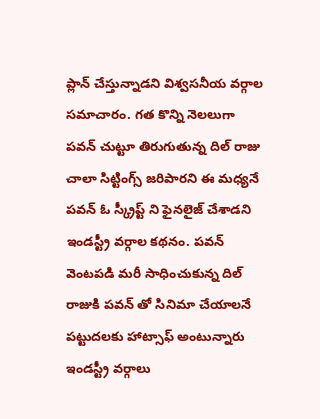ప్లాన్ చేస్తున్నాడని విశ్వసనీయ వర్గాల సమాచారం. గత కొన్ని నెలలుగా పవన్ చుట్టూ తిరుగుతున్న దిల్ రాజు చాలా సిట్టింగ్స్ జరిపారని ఈ మధ్యనే పవన్ ఓ స్క్రీప్ట్ ని ఫైనలైజ్ చేశాడని ఇండస్ట్రీ వర్గాల కథనం. పవన్ వెంటపడి మరీ సాధించుకున్న దిల్ రాజుకి పవన్ తో సినిమా చేయాలనే పట్టుదలకు హాట్సాఫ్ అంటున్నారు ఇండస్ట్రీ వర్గాలు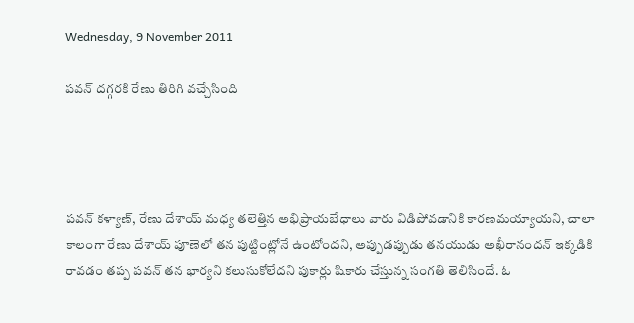Wednesday, 9 November 2011

పవన్ దగ్గరకి రేణు తిరిగి వచ్చేసింది




పవన్ కళ్యాణ్, రేణు దేశాయ్ మధ్య తలెత్తిన అభిప్రాయబేధాలు వారు విడిపోవడానికి కారణమయ్యాయని, చాలా కాలంగా రేణు దేశాయ్ పూణెలో తన పుట్టింట్లోనే ఉంటోందని, అప్పుడప్పుడు తనయుడు అఖీరానందన్ ఇక్కడికి రావడం తప్ప పవన్ తన భార్యని కలుసుకోలేదని పుకార్లు షికారు చేస్తున్న సంగతి తెలిసిందే. ఓ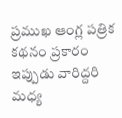ప్రముఖ ఆంగ్ల పత్రిక కథనం ప్రకారం ఇప్పుడు వారిద్దరి మధ్య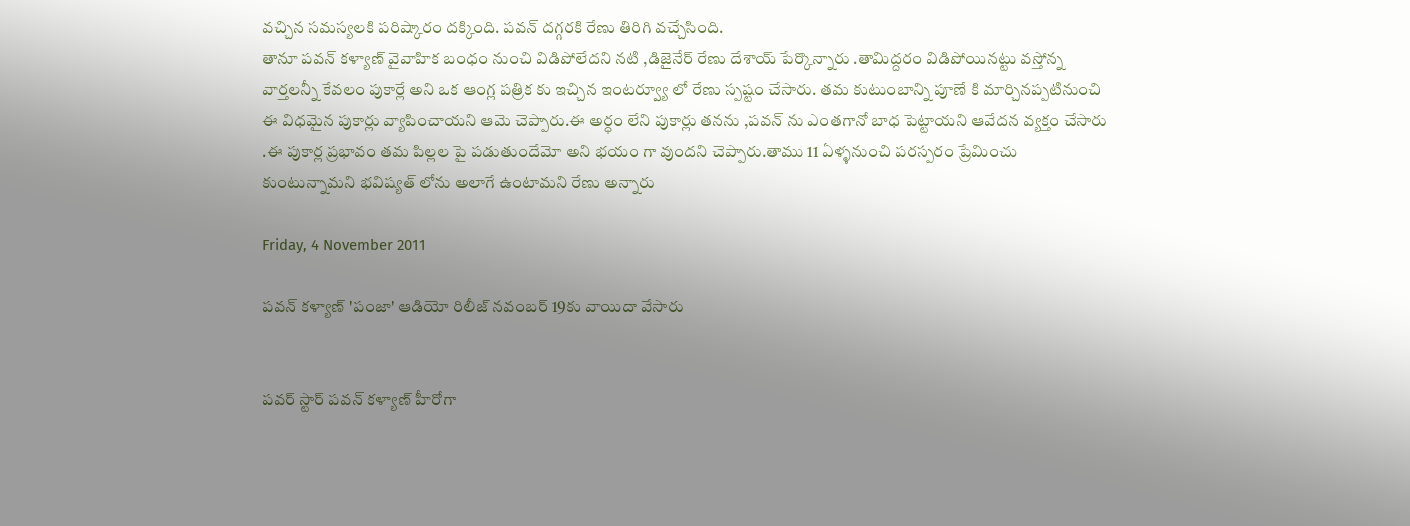వచ్చిన సమస్యలకి పరిష్కారం దక్కింది. పవన్ దగ్గరకి రేణు తిరిగి వచ్చేసింది.
తానూ పవన్ కళ్యాణ్ వైవాహిక బంధం నుంచి విడిపోలేదని నటి ,డిజైనేర్ రేణు దేశాయ్ పేర్కొన్నారు .తామిద్దరం విడిపోయినట్టు వస్తోన్న వార్తలన్నీ కేవలం పుకార్లే అని ఒక ఆంగ్ల పత్రిక కు ఇచ్చిన ఇంటర్వ్యూ లో రేణు స్పష్టం చేసారు. తమ కుటుంబాన్ని పూణే కి మార్చినప్పటినుంచి ఈ విధమైన పుకార్లు వ్యాపించాయని ఆమె చెప్పారు.ఈ అర్ధం లేని పుకార్లు తనను ,పవన్ ను ఎంతగానో బాధ పెట్టాయని ఆవేదన వ్యక్తం చేసారు .ఈ పుకార్ల ప్రభావం తమ పిల్లల పై పడుతుందేమో అని భయం గా వుందని చెప్పారు.తాము 11 ఏళ్ళనుంచి పరస్పరం ప్రేమించు కుంటున్నామని భవిష్యత్ లోను అలాగే ఉంటామని రేణు అన్నారు

Friday, 4 November 2011

పవన్ కళ్యాణ్ 'పంజా' ఆడియో రిలీజ్ నవంబర్ 19కు వాయిదా వేసారు


పవర్ స్టార్ పవన్ కళ్యాణ్ హీరోగా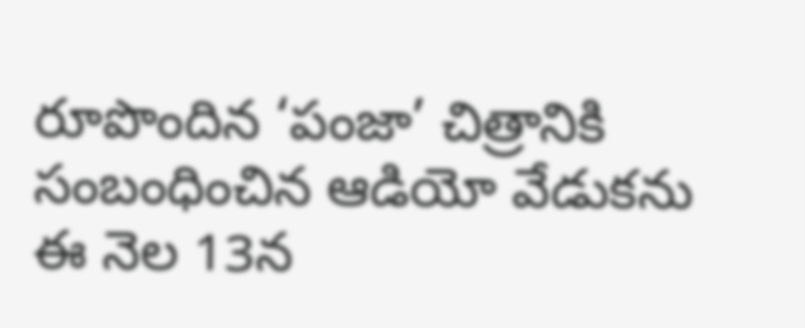రూపొందిన ‘పంజా’ చిత్రానికి సంబంధించిన ఆడియో వేడుకను ఈ నెల 13న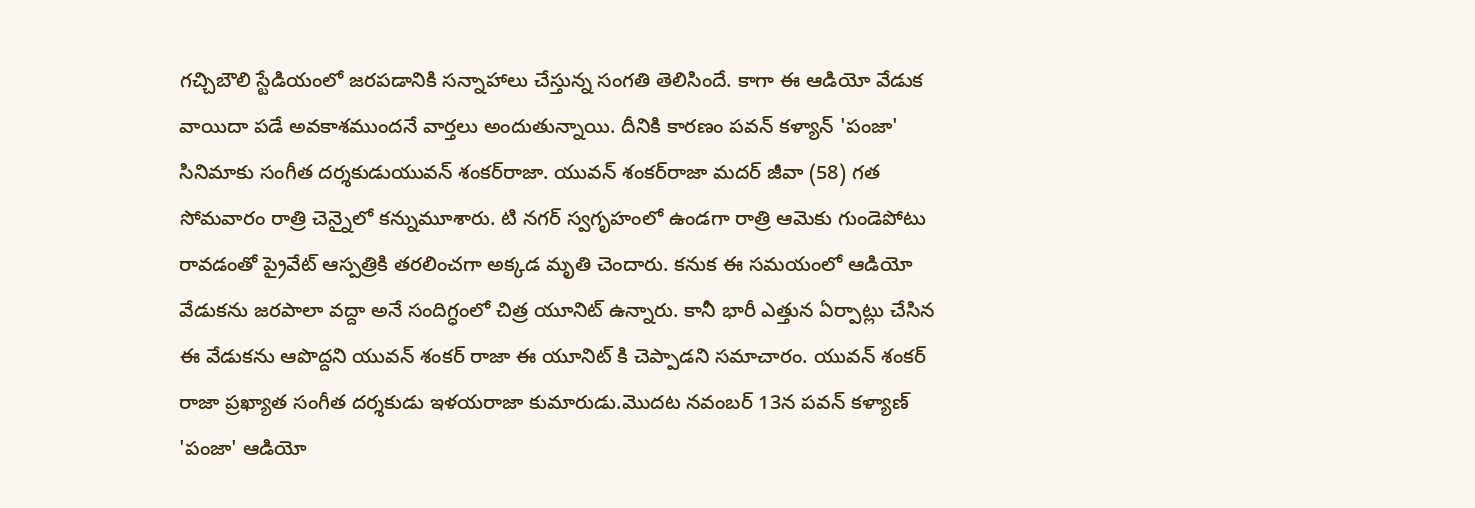గచ్చిబౌలి స్టేడియంలో జరపడానికి సన్నాహాలు చేస్తున్న సంగతి తెలిసిందే. కాగా ఈ ఆడియో వేడుక వాయిదా పడే అవకాశముందనే వార్తలు అందుతున్నాయి. దీనికి కారణం పవన్ కళ్యాన్ 'పంజా' సినిమాకు సంగీత దర్శకుడుయువన్ శంకర్‌రాజా. యువన్ శంకర్‌రాజా మదర్ జీవా (58) గత సోమవారం రాత్రి చెన్నైలో కన్నుమూశారు. టి నగర్ స్వగృహంలో ఉండగా రాత్రి ఆమెకు గుండెపోటు రావడంతో ప్రైవేట్ ఆస్పత్రికి తరలించగా అక్కడ మృతి చెందారు. కనుక ఈ సమయంలో ఆడియో వేడుకను జరపాలా వద్దా అనే సందిగ్ధంలో చిత్ర యూనిట్ ఉన్నారు. కానీ భారీ ఎత్తున ఏర్పాట్లు చేసిన ఈ వేడుకను ఆపొద్దని యువన్ శంకర్ రాజా ఈ యూనిట్ కి చెప్పాడని సమాచారం. యువన్ శంకర్‌ రాజా ప్రఖ్యాత సంగీత దర్శకుడు ఇళయరాజా కుమారుడు.మొదట నవంబర్ 13న పవన్ కళ్యాణ్ 'పంజా' ఆడియో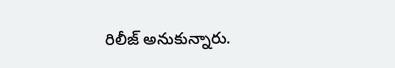రిలీజ్ అనుకున్నారు.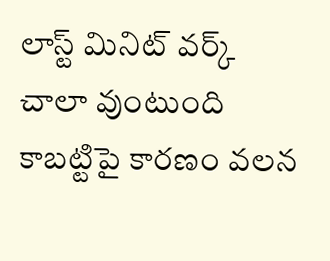లాస్ట్ మినిట్ వర్క్ చాలా వుంటుంది కాబట్టిపై కారణం వలన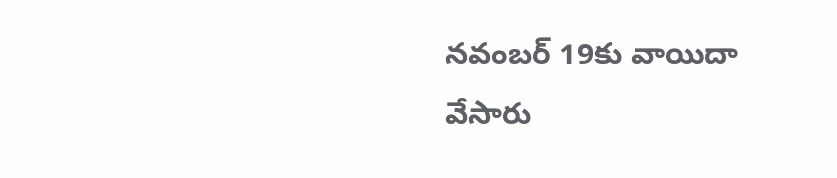నవంబర్ 19కు వాయిదా వేసారు